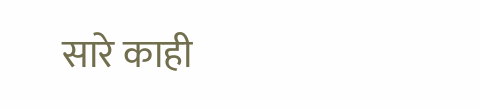सारे काही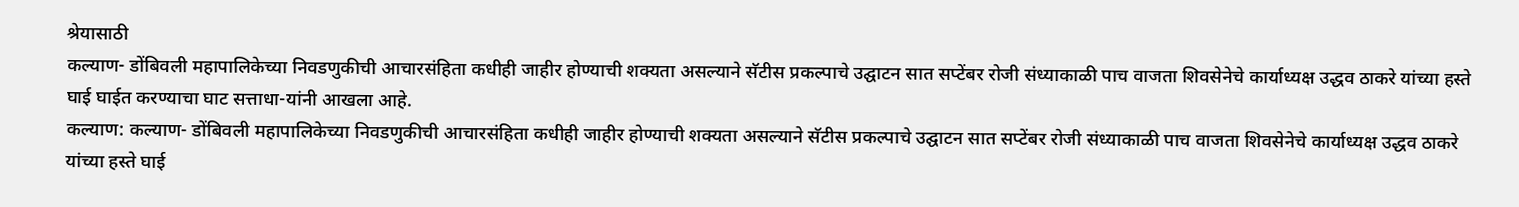श्रेयासाठी
कल्याण- डोंबिवली महापालिकेच्या निवडणुकीची आचारसंहिता कधीही जाहीर होण्याची शक्यता असल्याने सॅटीस प्रकल्पाचे उद्घाटन सात सप्टेंबर रोजी संध्याकाळी पाच वाजता शिवसेनेचे कार्याध्यक्ष उद्धव ठाकरे यांच्या हस्ते घाई घाईत करण्याचा घाट सत्ताधा-यांनी आखला आहे.
कल्याण: कल्याण- डोंबिवली महापालिकेच्या निवडणुकीची आचारसंहिता कधीही जाहीर होण्याची शक्यता असल्याने सॅटीस प्रकल्पाचे उद्घाटन सात सप्टेंबर रोजी संध्याकाळी पाच वाजता शिवसेनेचे कार्याध्यक्ष उद्धव ठाकरे यांच्या हस्ते घाई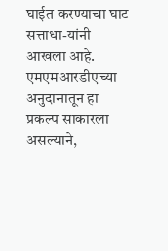घाईत करण्याचा घाट सत्ताधा-यांनी आखला आहे. एमएमआरडीएच्या अनुदानातून हा प्रकल्प साकारला असल्याने,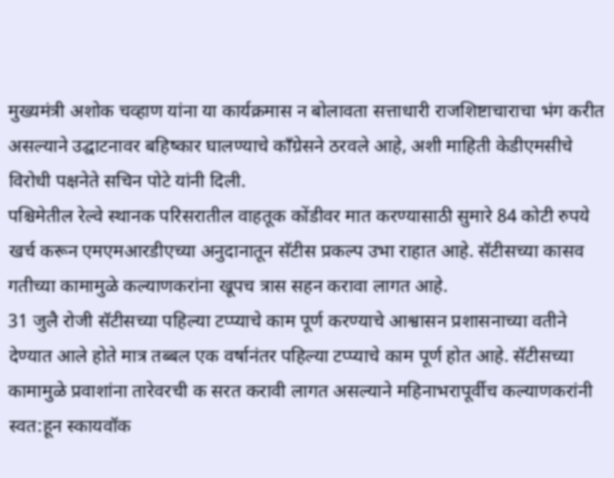मुख्यमंत्री अशोक चव्हाण यांना या कार्यक्रमास न बोलावता सत्ताधारी राजशिष्टाचाराचा भंग करीत असल्याने उद्घाटनावर बहिष्कार घालण्याचे काँग्रेसने ठरवले आहे, अशी माहिती केडीएमसीचे विरोधी पक्षनेते सचिन पोटे यांनी दिली.
पश्चिमेतील रेल्वे स्थानक परिसरातील वाहतूक कोंडीवर मात करण्यासाठी सुमारे 84 कोटी रुपये खर्च करून एमएमआरडीएच्या अनुदानातून सॅटीस प्रकल्प उभा राहात आहे. सॅटीसच्या कासव गतीच्या कामामुळे कल्याणकरांना खूपच त्रास सहन करावा लागत आहे.
31 जुलै रोजी सॅटीसच्या पहिल्या टप्प्याचे काम पूर्ण करण्याचे आश्वासन प्रशासनाच्या वतीने देण्यात आले होते मात्र तब्बल एक वर्षानंतर पहिल्या टप्प्याचे काम पूर्ण होत आहे. सॅटीसच्या कामामुळे प्रवाशांना तारेवरची क सरत करावी लागत असल्याने महिनाभरापूर्वीच कल्याणकरांनी स्वत:हून स्कायवॉक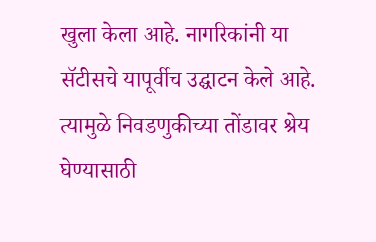खुला केला आहे. नागरिकांनी या सॅटीसचे यापूर्वीच उद्घाटन केले आहे. त्यामुळे निवडणुकीच्या तोंडावर श्रेय घेण्यासाठी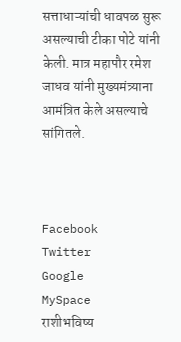सत्ताधाऱ्यांची धावपळ सुरू असल्याची टीका पोटे यांनी केली. मात्र महापौर रमेश जाधव यांनी मुख्यमंत्र्याना आमंत्रित केले असल्याचे सांगितले.



Facebook
Twitter
Google
MySpace
राशीभविष्य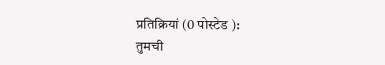प्रतिक्रियां (0 पोस्टेड ):
तुमची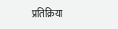प्रतिक्रिया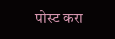पोस्ट करा